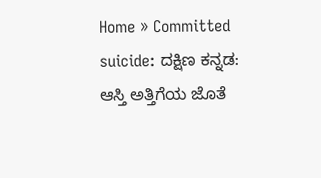Home » Committed suicide: ದಕ್ಷಿಣ ಕನ್ನಡ: ಆಸ್ತಿ ಅತ್ತಿಗೆಯ ಜೊತೆ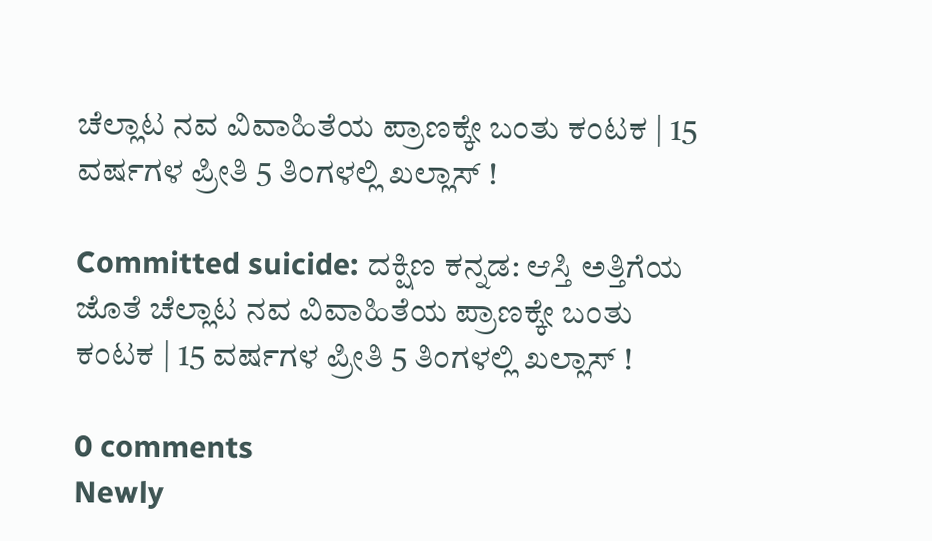ಚೆಲ್ಲಾಟ ನವ ವಿವಾಹಿತೆಯ ಪ್ರಾಣಕ್ಕೇ ಬಂತು ಕಂಟಕ | 15 ವರ್ಷಗಳ ಪ್ರೀತಿ 5 ತಿಂಗಳಲ್ಲಿ ಖಲ್ಲಾಸ್ !

Committed suicide: ದಕ್ಷಿಣ ಕನ್ನಡ: ಆಸ್ತಿ ಅತ್ತಿಗೆಯ ಜೊತೆ ಚೆಲ್ಲಾಟ ನವ ವಿವಾಹಿತೆಯ ಪ್ರಾಣಕ್ಕೇ ಬಂತು ಕಂಟಕ | 15 ವರ್ಷಗಳ ಪ್ರೀತಿ 5 ತಿಂಗಳಲ್ಲಿ ಖಲ್ಲಾಸ್ !

0 comments
Newly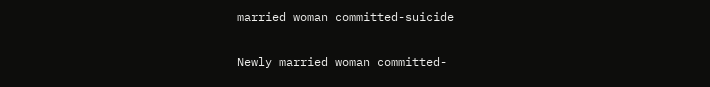married woman committed-suicide

Newly married woman committed-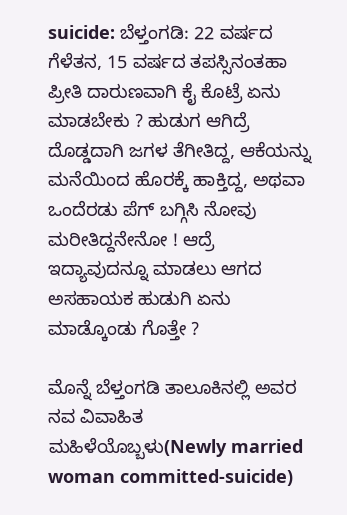suicide: ಬೆಳ್ತಂಗಡಿ: 22 ವರ್ಷದ ಗೆಳೆತನ, 15 ವರ್ಷದ ತಪಸ್ಸಿನಂತಹಾ ಪ್ರೀತಿ ದಾರುಣವಾಗಿ ಕೈ ಕೊಟ್ರೆ ಏನು ಮಾಡಬೇಕು ? ಹುಡುಗ ಆಗಿದ್ರೆ ದೊಡ್ಡದಾಗಿ ಜಗಳ ತೆಗೀತಿದ್ದ, ಆಕೆಯನ್ನು ಮನೆಯಿಂದ ಹೊರಕ್ಕೆ ಹಾಕ್ತಿದ್ದ, ಅಥವಾ ಒಂದೆರಡು ಪೆಗ್ ಬಗ್ಗಿಸಿ ನೋವು ಮರೀತಿದ್ದನೇನೋ ! ಆದ್ರೆ ಇದ್ಯಾವುದನ್ನೂ ಮಾಡಲು ಆಗದ ಅಸಹಾಯಕ ಹುಡುಗಿ ಏನು ಮಾಡ್ಕೊಂಡು ಗೊತ್ತೇ ?

ಮೊನ್ನೆ ಬೆಳ್ತಂಗಡಿ ತಾಲೂಕಿನಲ್ಲಿ ಅವರ ನವ ವಿವಾಹಿತ ಮಹಿಳೆಯೊಬ್ಬಳು(Newly married woman committed-suicide)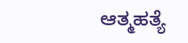ಆತ್ಮಹತ್ಯೆ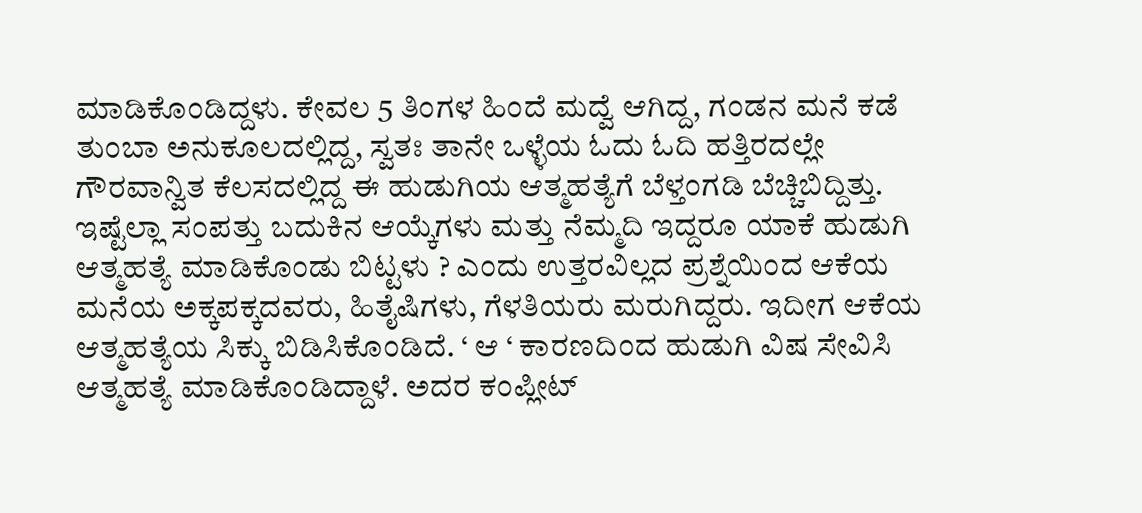ಮಾಡಿಕೊಂಡಿದ್ದಳು. ಕೇವಲ 5 ತಿಂಗಳ ಹಿಂದೆ ಮದ್ವೆ ಆಗಿದ್ದ, ಗಂಡನ ಮನೆ ಕಡೆ ತುಂಬಾ ಅನುಕೂಲದಲ್ಲಿದ್ದ, ಸ್ವತಃ ತಾನೇ ಒಳ್ಳೆಯ ಓದು ಓದಿ ಹತ್ತಿರದಲ್ಲೇ ಗೌರವಾನ್ವಿತ ಕೆಲಸದಲ್ಲಿದ್ದ ಈ ಹುಡುಗಿಯ ಆತ್ಮಹತ್ಯೆಗೆ ಬೆಳ್ತಂಗಡಿ ಬೆಚ್ಚಿಬಿದ್ದಿತ್ತು. ಇಷ್ಟೆಲ್ಲಾ ಸಂಪತ್ತು ಬದುಕಿನ ಆಯ್ಕೆಗಳು ಮತ್ತು ನೆಮ್ಮದಿ ಇದ್ದರೂ ಯಾಕೆ ಹುಡುಗಿ ಆತ್ಮಹತ್ಯೆ ಮಾಡಿಕೊಂಡು ಬಿಟ್ಟಳು ? ಎಂದು ಉತ್ತರವಿಲ್ಲದ ಪ್ರಶ್ನೆಯಿಂದ ಆಕೆಯ ಮನೆಯ ಅಕ್ಕಪಕ್ಕದವರು, ಹಿತೈಷಿಗಳು, ಗೆಳತಿಯರು ಮರುಗಿದ್ದರು. ಇದೀಗ ಆಕೆಯ ಆತ್ಮಹತ್ಯೆಯ ಸಿಕ್ಕು ಬಿಡಿಸಿಕೊಂಡಿದೆ. ‘ ಆ ‘ ಕಾರಣದಿಂದ ಹುಡುಗಿ ವಿಷ ಸೇವಿಸಿ ಆತ್ಮಹತ್ಯೆ ಮಾಡಿಕೊಂಡಿದ್ದಾಳೆ. ಅದರ ಕಂಪ್ಲೀಟ್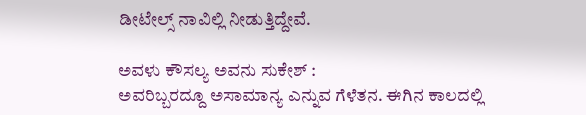ಡೀಟೇಲ್ಸ್ ನಾವಿಲ್ಲಿ ನೀಡುತ್ತಿದ್ದೇವೆ.

ಅವಳು ಕೌಸಲ್ಯ ಅವನು ಸುಕೇಶ್ :
ಅವರಿಬ್ಬರದ್ದೂ ಅಸಾಮಾನ್ಯ ಎನ್ನುವ ಗೆಳೆತನ. ಈಗಿನ ಕಾಲದಲ್ಲಿ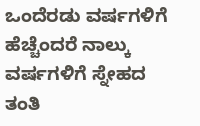ಒಂದೆರಡು ವರ್ಷಗಳಿಗೆ ಹೆಚ್ಚೆಂದರೆ ನಾಲ್ಕು ವರ್ಷಗಳಿಗೆ ಸ್ನೇಹದ ತಂತಿ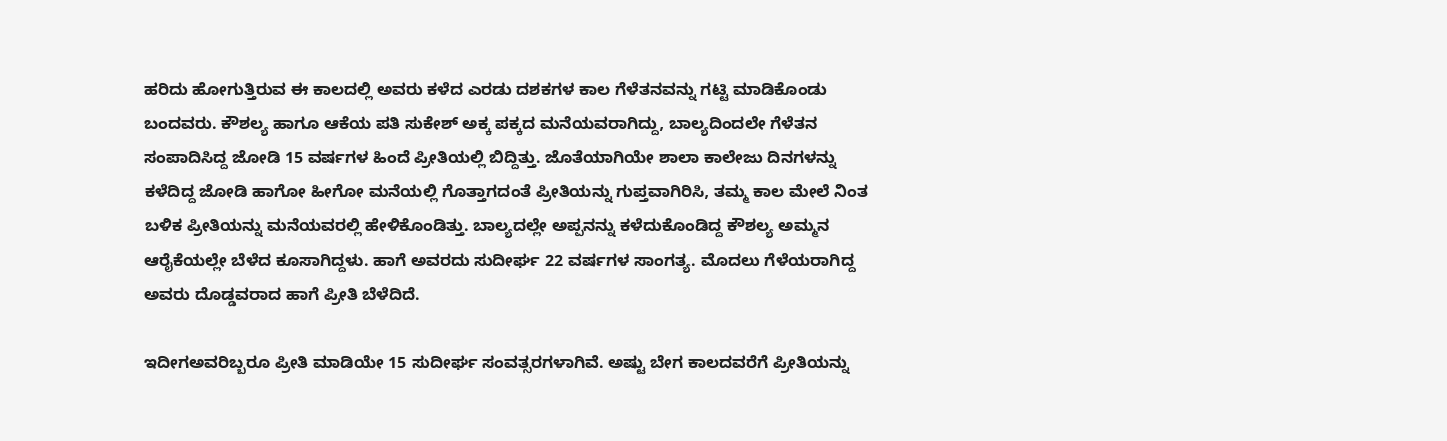ಹರಿದು ಹೋಗುತ್ತಿರುವ ಈ ಕಾಲದಲ್ಲಿ ಅವರು ಕಳೆದ ಎರಡು ದಶಕಗಳ ಕಾಲ ಗೆಳೆತನವನ್ನು ಗಟ್ಟಿ ಮಾಡಿಕೊಂಡು ಬಂದವರು. ಕೌಶಲ್ಯ ಹಾಗೂ ಆಕೆಯ ಪತಿ ಸುಕೇಶ್ ಅಕ್ಕ ಪಕ್ಕದ ಮನೆಯವರಾಗಿದ್ದು, ಬಾಲ್ಯದಿಂದಲೇ ಗೆಳೆತನ ಸಂಪಾದಿಸಿದ್ದ ಜೋಡಿ 15 ವರ್ಷಗಳ ಹಿಂದೆ ಪ್ರೀತಿಯಲ್ಲಿ ಬಿದ್ದಿತ್ತು. ಜೊತೆಯಾಗಿಯೇ ಶಾಲಾ ಕಾಲೇಜು ದಿನಗಳನ್ನು ಕಳೆದಿದ್ದ ಜೋಡಿ ಹಾಗೋ ಹೀಗೋ ಮನೆಯಲ್ಲಿ ಗೊತ್ತಾಗದಂತೆ ಪ್ರೀತಿಯನ್ನು ಗುಪ್ತವಾಗಿರಿಸಿ, ತಮ್ಮ ಕಾಲ ಮೇಲೆ ನಿಂತ ಬಳಿಕ ಪ್ರೀತಿಯನ್ನು ಮನೆಯವರಲ್ಲಿ ಹೇಳಿಕೊಂಡಿತ್ತು. ಬಾಲ್ಯದಲ್ಲೇ ಅಪ್ಪನನ್ನು ಕಳೆದುಕೊಂಡಿದ್ದ ಕೌಶಲ್ಯ ಅಮ್ಮನ ಆರೈಕೆಯಲ್ಲೇ ಬೆಳೆದ ಕೂಸಾಗಿದ್ದಳು. ಹಾಗೆ ಅವರದು ಸುದೀರ್ಘ 22 ವರ್ಷಗಳ ಸಾಂಗತ್ಯ. ಮೊದಲು ಗೆಳೆಯರಾಗಿದ್ದ ಅವರು ದೊಡ್ಡವರಾದ ಹಾಗೆ ಪ್ರೀತಿ ಬೆಳೆದಿದೆ.

ಇದೀಗಅವರಿಬ್ಬರೂ ಪ್ರೀತಿ ಮಾಡಿಯೇ 15 ಸುದೀರ್ಘ ಸಂವತ್ಸರಗಳಾಗಿವೆ. ಅಷ್ಟು ಬೇಗ ಕಾಲದವರೆಗೆ ಪ್ರೀತಿಯನ್ನು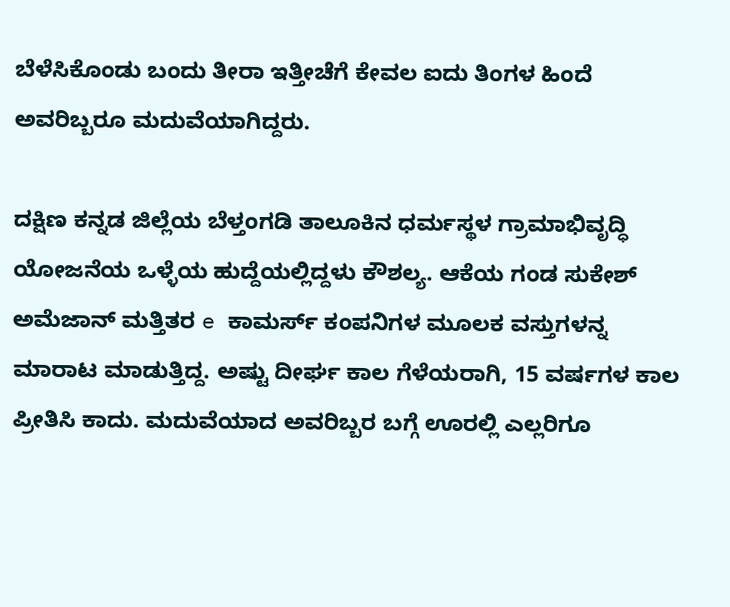ಬೆಳೆಸಿಕೊಂಡು ಬಂದು ತೀರಾ ಇತ್ತೀಚೆಗೆ ಕೇವಲ ಐದು ತಿಂಗಳ ಹಿಂದೆ ಅವರಿಬ್ಬರೂ ಮದುವೆಯಾಗಿದ್ದರು.

ದಕ್ಷಿಣ ಕನ್ನಡ ಜಿಲ್ಲೆಯ ಬೆಳ್ತಂಗಡಿ ತಾಲೂಕಿನ ಧರ್ಮಸ್ಥಳ ಗ್ರಾಮಾಭಿವೃದ್ಧಿ ಯೋಜನೆಯ ಒಳ್ಳೆಯ ಹುದ್ದೆಯಲ್ಲಿದ್ದಳು ಕೌಶಲ್ಯ. ಆಕೆಯ ಗಂಡ ಸುಕೇಶ್ ಅಮೆಜಾನ್ ಮತ್ತಿತರ e ಕಾಮರ್ಸ್ ಕಂಪನಿಗಳ ಮೂಲಕ ವಸ್ತುಗಳನ್ನ ಮಾರಾಟ ಮಾಡುತ್ತಿದ್ದ. ಅಷ್ಟು ದೀರ್ಘ ಕಾಲ ಗೆಳೆಯರಾಗಿ, 15 ವರ್ಷಗಳ ಕಾಲ ಪ್ರೀತಿಸಿ ಕಾದು. ಮದುವೆಯಾದ ಅವರಿಬ್ಬರ ಬಗ್ಗೆ ಊರಲ್ಲಿ ಎಲ್ಲರಿಗೂ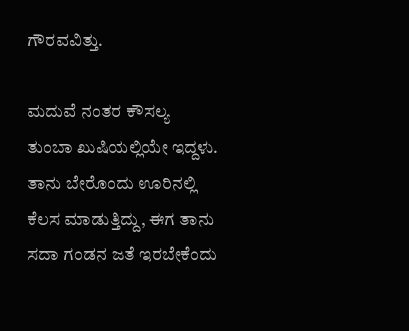ಗೌರವವಿತ್ತು.

ಮದುವೆ ನಂತರ ಕೌಸಲ್ಯ ತುಂಬಾ ಖುಷಿಯಲ್ಲಿಯೇ ಇದ್ದಳು. ತಾನು ಬೇರೊಂದು ಊರಿನಲ್ಲಿ ಕೆಲಸ ಮಾಡುತ್ತಿದ್ದು, ಈಗ ತಾನು ಸದಾ ಗಂಡನ ಜತೆ ಇರಬೇಕೆಂದು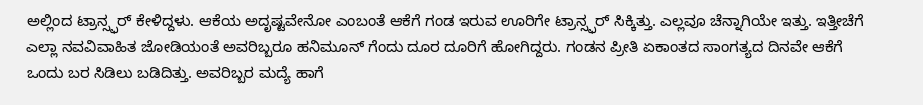ಅಲ್ಲಿಂದ ಟ್ರಾನ್ಸ್ಫರ್ ಕೇಳಿದ್ದಳು. ಆಕೆಯ ಅದೃಷ್ಟವೇನೋ ಎಂಬಂತೆ ಆಕೆಗೆ ಗಂಡ ಇರುವ ಊರಿಗೇ ಟ್ರಾನ್ಸ್ಫರ್ ಸಿಕ್ಕಿತ್ತು. ಎಲ್ಲವೂ ಚೆನ್ನಾಗಿಯೇ ಇತ್ತು. ಇತ್ತೀಚೆಗೆ ಎಲ್ಲಾ ನವವಿವಾಹಿತ ಜೋಡಿಯಂತೆ ಅವರಿಬ್ಬರೂ ಹನಿಮೂನ್ ಗೆಂದು ದೂರ ದೂರಿಗೆ ಹೋಗಿದ್ದರು. ಗಂಡನ ಪ್ರೀತಿ ಏಕಾಂತದ ಸಾಂಗತ್ಯದ ದಿನವೇ ಆಕೆಗೆ ಒಂದು ಬರ ಸಿಡಿಲು ಬಡಿದಿತ್ತು. ಅವರಿಬ್ಬರ ಮದ್ಯೆ ಹಾಗೆ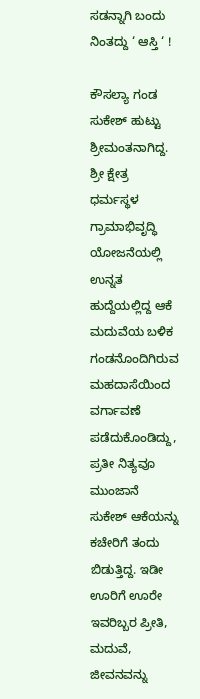ಸಡನ್ನಾಗಿ ಬಂದು ನಿಂತದ್ದು ‘ ಆಸ್ತಿ ‘ !

ಕೌಸಲ್ಯಾ ಗಂಡ ಸುಕೇಶ್ ಹುಟ್ಟು ಶ್ರೀಮಂತನಾಗಿದ್ದ. ಶ್ರೀ ಕ್ಷೇತ್ರ ಧರ್ಮಸ್ಥಳ ಗ್ರಾಮಾಭಿವೃದ್ಧಿ ಯೋಜನೆಯಲ್ಲಿ ಉನ್ನತ ಹುದ್ದೆಯಲ್ಲಿದ್ದ ಆಕೆ ಮದುವೆಯ ಬಳಿಕ ಗಂಡನೊಂದಿಗಿರುವ ಮಹದಾಸೆಯಿಂದ ವರ್ಗಾವಣೆ ಪಡೆದುಕೊಂಡಿದ್ದು, ಪ್ರತೀ ನಿತ್ಯವೂ ಮುಂಜಾನೆ ಸುಕೇಶ್ ಆಕೆಯನ್ನು ಕಚೇರಿಗೆ ತಂದು ಬಿಡುತ್ತಿದ್ದ. ಇಡೀ ಊರಿಗೆ ಊರೇ ಇವರಿಬ್ಬರ ಪ್ರೀತಿ, ಮದುವೆ, ಜೀವನವನ್ನು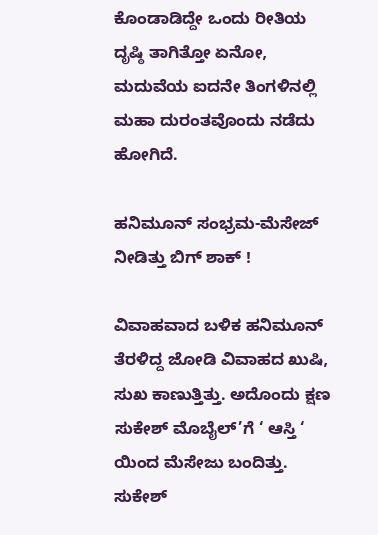ಕೊಂಡಾಡಿದ್ದೇ ಒಂದು ರೀತಿಯ ದೃಷ್ಠಿ ತಾಗಿತ್ತೋ ಏನೋ, ಮದುವೆಯ ಐದನೇ ತಿಂಗಳಿನಲ್ಲಿ ಮಹಾ ದುರಂತವೊಂದು ನಡೆದು ಹೋಗಿದೆ.

ಹನಿಮೂನ್ ಸಂಭ್ರಮ-ಮೆಸೇಜ್ ನೀಡಿತ್ತು ಬಿಗ್ ಶಾಕ್ !

ವಿವಾಹವಾದ ಬಳಿಕ ಹನಿಮೂನ್ ತೆರಳಿದ್ದ ಜೋಡಿ ವಿವಾಹದ ಖುಷಿ, ಸುಖ ಕಾಣುತ್ತಿತ್ತು. ಅದೊಂದು ಕ್ಷಣ ಸುಕೇಶ್ ಮೊಬೈಲ್’ಗೆ ‘ ಆಸ್ತಿ ‘ ಯಿಂದ ಮೆಸೇಜು ಬಂದಿತ್ತು. ಸುಕೇಶ್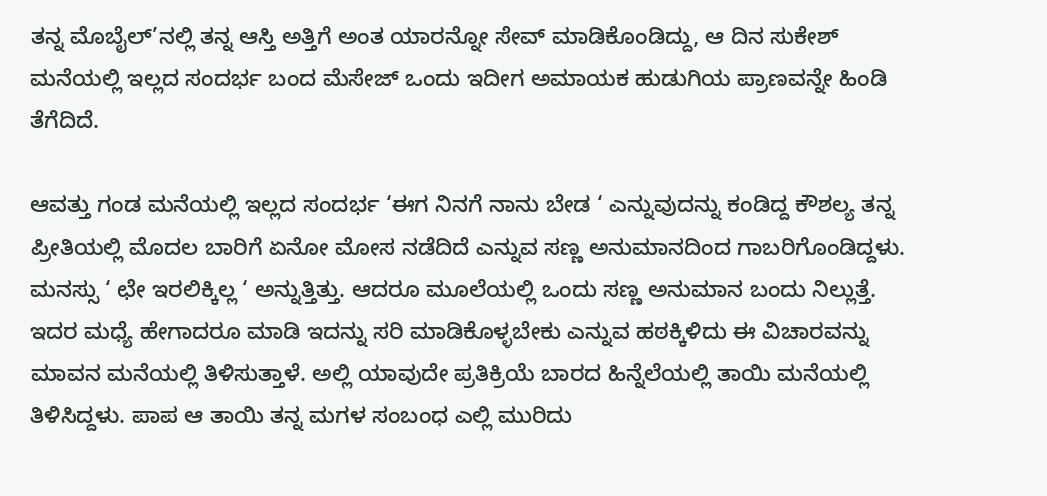ತನ್ನ ಮೊಬೈಲ್’ನಲ್ಲಿ ತನ್ನ ಆಸ್ತಿ ಅತ್ತಿಗೆ ಅಂತ ಯಾರನ್ನೋ ಸೇವ್ ಮಾಡಿಕೊಂಡಿದ್ದು, ಆ ದಿನ ಸುಕೇಶ್ ಮನೆಯಲ್ಲಿ ಇಲ್ಲದ ಸಂದರ್ಭ ಬಂದ ಮೆಸೇಜ್ ಒಂದು ಇದೀಗ ಅಮಾಯಕ ಹುಡುಗಿಯ ಪ್ರಾಣವನ್ನೇ ಹಿಂಡಿ ತೆಗೆದಿದೆ.

ಆವತ್ತು ಗಂಡ ಮನೆಯಲ್ಲಿ ಇಲ್ಲದ ಸಂದರ್ಭ ‘ಈಗ ನಿನಗೆ ನಾನು ಬೇಡ ‘ ಎನ್ನುವುದನ್ನು ಕಂಡಿದ್ದ ಕೌಶಲ್ಯ ತನ್ನ ಪ್ರೀತಿಯಲ್ಲಿ ಮೊದಲ ಬಾರಿಗೆ ಏನೋ ಮೋಸ ನಡೆದಿದೆ ಎನ್ನುವ ಸಣ್ಣ ಅನುಮಾನದಿಂದ ಗಾಬರಿಗೊಂಡಿದ್ದಳು. ಮನಸ್ಸು ‘ ಛೇ ಇರಲಿಕ್ಕಿಲ್ಲ ‘ ಅನ್ನುತ್ತಿತ್ತು. ಆದರೂ ಮೂಲೆಯಲ್ಲಿ ಒಂದು ಸಣ್ಣ ಅನುಮಾನ ಬಂದು ನಿಲ್ಲುತ್ತೆ. ಇದರ ಮಧ್ಯೆ ಹೇಗಾದರೂ ಮಾಡಿ ಇದನ್ನು ಸರಿ ಮಾಡಿಕೊಳ್ಳಬೇಕು ಎನ್ನುವ ಹಠಕ್ಕಿಳಿದು ಈ ವಿಚಾರವನ್ನು ಮಾವನ ಮನೆಯಲ್ಲಿ ತಿಳಿಸುತ್ತಾಳೆ. ಅಲ್ಲಿ ಯಾವುದೇ ಪ್ರತಿಕ್ರಿಯೆ ಬಾರದ ಹಿನ್ನೆಲೆಯಲ್ಲಿ ತಾಯಿ ಮನೆಯಲ್ಲಿ ತಿಳಿಸಿದ್ದಳು. ಪಾಪ ಆ ತಾಯಿ ತನ್ನ ಮಗಳ ಸಂಬಂಧ ಎಲ್ಲಿ ಮುರಿದು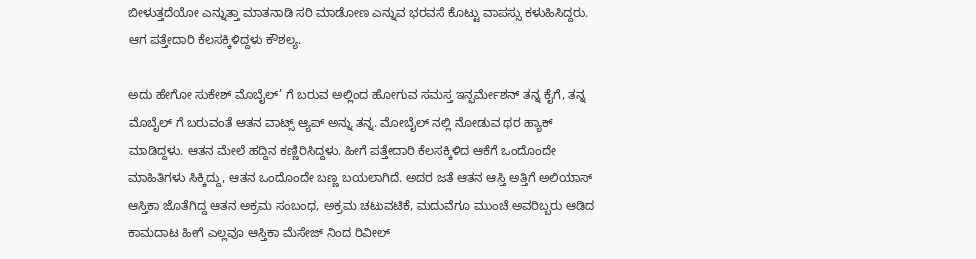ಬೀಳುತ್ತದೆಯೋ ಎನ್ನುತ್ತಾ ಮಾತನಾಡಿ ಸರಿ ಮಾಡೋಣ ಎನ್ನುವ ಭರವಸೆ ಕೊಟ್ಟು ವಾಪಸ್ಸು ಕಳುಹಿಸಿದ್ದರು. ಆಗ ಪತ್ತೇದಾರಿ ಕೆಲಸಕ್ಕಿಳಿದ್ದಳು ಕೌಶಲ್ಯ.

ಅದು ಹೇಗೋ ಸುಕೇಶ್ ಮೊಬೈಲ್’ ಗೆ ಬರುವ ಅಲ್ಲಿಂದ ಹೋಗುವ ಸಮಸ್ತ ಇನ್ಫರ್ಮೇಶನ್ ತನ್ನ ಕೈಗೆ, ತನ್ನ ಮೊಬೈಲ್ ಗೆ ಬರುವಂತೆ ಆತನ ವಾಟ್ಸ್ ಆ್ಯಪ್ ಅನ್ನು ತನ್ನ. ಮೋಬೈಲ್ ನಲ್ಲಿ ನೋಡುವ ಥರ ಹ್ಯಾಕ್ ಮಾಡಿದ್ದಳು. ಆತನ ಮೇಲೆ ಹದ್ದಿನ ಕಣ್ಣಿರಿಸಿದ್ದಳು. ಹೀಗೆ ಪತ್ತೇದಾರಿ ಕೆಲಸಕ್ಕಿಳಿದ ಆಕೆಗೆ ಒಂದೊಂದೇ ಮಾಹಿತಿಗಳು ಸಿಕ್ಕಿದ್ದು, ಆತನ ಒಂದೊಂದೇ ಬಣ್ಣ ಬಯಲಾಗಿದೆ. ಅದರ ಜತೆ ಆತನ ಆಸ್ತಿ ಅತ್ತಿಗೆ ಅಲಿಯಾಸ್ ಆಸ್ತಿಕಾ ಜೊತೆಗಿದ್ದ ಆತನ ಅಕ್ರಮ ಸಂಬಂಧ, ಅಕ್ರಮ ಚಟುವಟಿಕೆ, ಮದುವೆಗೂ ಮುಂಚೆ ಅವರಿಬ್ಬರು ಆಡಿದ ಕಾಮದಾಟ ಹೀಗೆ ಎಲ್ಲವೂ ಆಸ್ತಿಕಾ ಮೆಸೇಜ್ ನಿಂದ ರಿವೀಲ್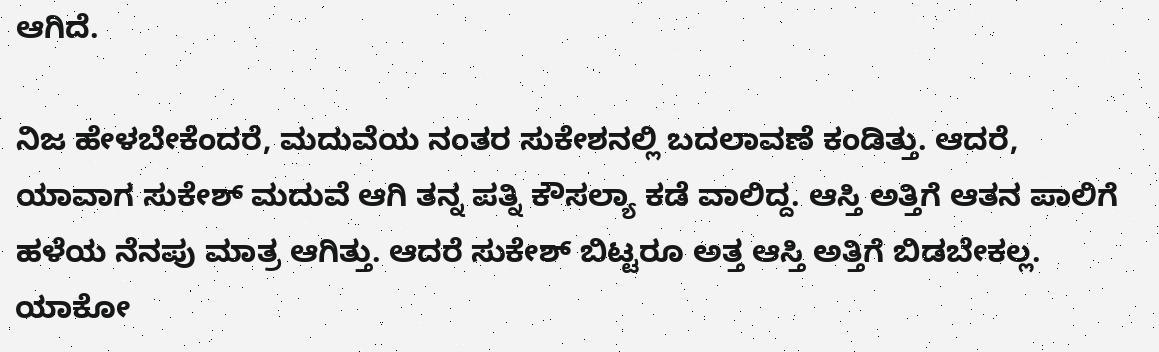ಆಗಿದೆ.

ನಿಜ ಹೇಳಬೇಕೆಂದರೆ, ಮದುವೆಯ ನಂತರ ಸುಕೇಶನಲ್ಲಿ ಬದಲಾವಣೆ ಕಂಡಿತ್ತು. ಆದರೆ, ಯಾವಾಗ ಸುಕೇಶ್ ಮದುವೆ ಆಗಿ ತನ್ನ ಪತ್ನಿ ಕೌಸಲ್ಯಾ ಕಡೆ ವಾಲಿದ್ದ. ಆಸ್ತಿ ಅತ್ತಿಗೆ ಆತನ ಪಾಲಿಗೆ ಹಳೆಯ ನೆನಪು ಮಾತ್ರ ಆಗಿತ್ತು. ಆದರೆ ಸುಕೇಶ್ ಬಿಟ್ಟರೂ ಅತ್ತ ಆಸ್ತಿ ಅತ್ತಿಗೆ ಬಿಡಬೇಕಲ್ಲ. ಯಾಕೋ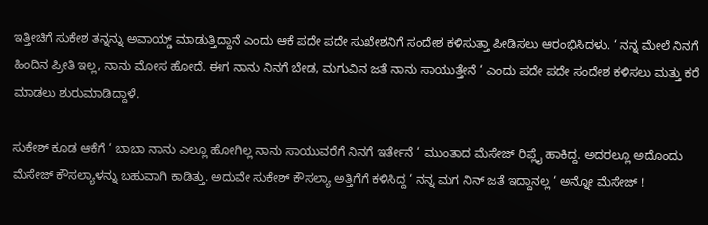ಇತ್ತೀಚಿಗೆ ಸುಕೇಶ ತನ್ನನ್ನು ಅವಾಯ್ಡ್ ಮಾಡುತ್ತಿದ್ದಾನೆ ಎಂದು ಆಕೆ ಪದೇ ಪದೇ ಸುಖೇಶನಿಗೆ ಸಂದೇಶ ಕಳಿಸುತ್ತಾ ಪೀಡಿಸಲು ಆರಂಭಿಸಿದಳು. ‘ ನನ್ನ ಮೇಲೆ ನಿನಗೆ ಹಿಂದಿನ ಪ್ರೀತಿ ಇಲ್ಲ, ನಾನು ಮೋಸ ಹೋದೆ. ಈಗ ನಾನು ನಿನಗೆ ಬೇಡ, ಮಗುವಿನ ಜತೆ ನಾನು ಸಾಯುತ್ತೇನೆ ‘ ಎಂದು ಪದೇ ಪದೇ ಸಂದೇಶ ಕಳಿಸಲು ಮತ್ತು ಕರೆ ಮಾಡಲು ಶುರುಮಾಡಿದ್ದಾಳೆ.

ಸುಕೇಶ್ ಕೂಡ ಆಕೆಗೆ ‘ ಬಾಬಾ ನಾನು ಎಲ್ಲೂ ಹೋಗಿಲ್ಲ ನಾನು ಸಾಯುವರೆಗೆ ನಿನಗೆ ಇರ್ತೇನೆ ‘ ಮುಂತಾದ ಮೆಸೇಜ್ ರಿಪ್ಲೈ ಹಾಕಿದ್ದ. ಅದರಲ್ಲೂ ಅದೊಂದು ಮೆಸೇಜ್ ಕೌಸಲ್ಯಾಳನ್ನು ಬಹುವಾಗಿ ಕಾಡಿತ್ತು. ಅದುವೇ ಸುಕೇಶ್ ಕೌಸಲ್ಯಾ ಅತ್ತಿಗೆಗೆ ಕಳಿಸಿದ್ದ ‘ ನನ್ನ ಮಗ ನಿನ್ ಜತೆ ಇದ್ದಾನಲ್ಲ ‘ ಅನ್ನೋ ಮೆಸೇಜ್ !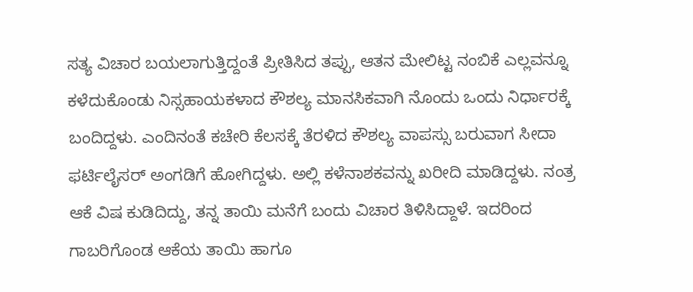ಸತ್ಯ ವಿಚಾರ ಬಯಲಾಗುತ್ತಿದ್ದಂತೆ ಪ್ರೀತಿಸಿದ ತಪ್ಪು, ಆತನ ಮೇಲಿಟ್ಟ ನಂಬಿಕೆ ಎಲ್ಲವನ್ನೂ ಕಳೆದುಕೊಂಡು ನಿಸ್ಸಹಾಯಕಳಾದ ಕೌಶಲ್ಯ ಮಾನಸಿಕವಾಗಿ ನೊಂದು ಒಂದು ನಿರ್ಧಾರಕ್ಕೆ ಬಂದಿದ್ದಳು. ಎಂದಿನಂತೆ ಕಚೇರಿ ಕೆಲಸಕ್ಕೆ ತೆರಳಿದ ಕೌಶಲ್ಯ ವಾಪಸ್ಸು ಬರುವಾಗ ಸೀದಾ ಫರ್ಟಿಲೈಸರ್ ಅಂಗಡಿಗೆ ಹೋಗಿದ್ದಳು. ಅಲ್ಲಿ ಕಳೆನಾಶಕವನ್ನು ಖರೀದಿ ಮಾಡಿದ್ದಳು. ನಂತ್ರ ಆಕೆ ವಿಷ ಕುಡಿದಿದ್ದು, ತನ್ನ ತಾಯಿ ಮನೆಗೆ ಬಂದು ವಿಚಾರ ತಿಳಿಸಿದ್ದಾಳೆ. ಇದರಿಂದ ಗಾಬರಿಗೊಂಡ ಆಕೆಯ ತಾಯಿ ಹಾಗೂ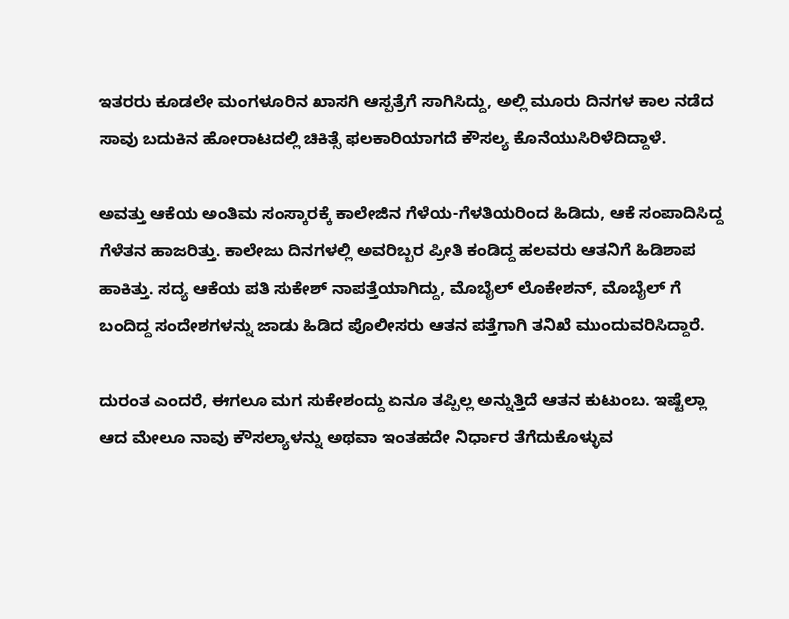ಇತರರು ಕೂಡಲೇ ಮಂಗಳೂರಿನ ಖಾಸಗಿ ಆಸ್ಪತ್ರೆಗೆ ಸಾಗಿಸಿದ್ದು, ಅಲ್ಲಿ ಮೂರು ದಿನಗಳ ಕಾಲ ನಡೆದ ಸಾವು ಬದುಕಿನ ಹೋರಾಟದಲ್ಲಿ ಚಿಕಿತ್ಸೆ ಫಲಕಾರಿಯಾಗದೆ ಕೌಸಲ್ಯ ಕೊನೆಯುಸಿರಿಳೆದಿದ್ದಾಳೆ.

ಅವತ್ತು ಆಕೆಯ ಅಂತಿಮ ಸಂಸ್ಕಾರಕ್ಕೆ ಕಾಲೇಜಿನ ಗೆಳೆಯ-ಗೆಳತಿಯರಿಂದ ಹಿಡಿದು, ಆಕೆ ಸಂಪಾದಿಸಿದ್ದ ಗೆಳೆತನ ಹಾಜರಿತ್ತು. ಕಾಲೇಜು ದಿನಗಳಲ್ಲಿ ಅವರಿಬ್ಬರ ಪ್ರೀತಿ ಕಂಡಿದ್ದ ಹಲವರು ಆತನಿಗೆ ಹಿಡಿಶಾಪ ಹಾಕಿತ್ತು. ಸದ್ಯ ಆಕೆಯ ಪತಿ ಸುಕೇಶ್ ನಾಪತ್ತೆಯಾಗಿದ್ದು, ಮೊಬೈಲ್ ಲೊಕೇಶನ್, ಮೊಬೈಲ್ ಗೆ ಬಂದಿದ್ದ ಸಂದೇಶಗಳನ್ನು ಜಾಡು ಹಿಡಿದ ಪೊಲೀಸರು ಆತನ ಪತ್ತೆಗಾಗಿ ತನಿಖೆ ಮುಂದುವರಿಸಿದ್ದಾರೆ.

ದುರಂತ ಎಂದರೆ, ಈಗಲೂ ಮಗ ಸುಕೇಶಂದ್ದು ಏನೂ ತಪ್ಪಿಲ್ಲ ಅನ್ನುತ್ತಿದೆ ಆತನ ಕುಟುಂಬ. ಇಷ್ಟೆಲ್ಲಾ ಆದ ಮೇಲೂ ನಾವು ಕೌಸಲ್ಯಾಳನ್ನು ಅಥವಾ ಇಂತಹದೇ ನಿರ್ಧಾರ ತೆಗೆದುಕೊಳ್ಳುವ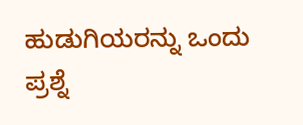ಹುಡುಗಿಯರನ್ನು ಒಂದು ಪ್ರಶ್ನೆ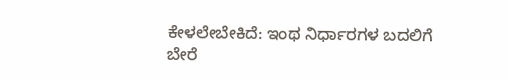ಕೇಳಲೇಬೇಕಿದೆ: ಇಂಥ ನಿರ್ಧಾರಗಳ ಬದಲಿಗೆ ಬೇರೆ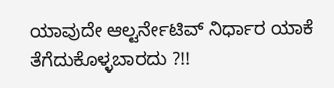ಯಾವುದೇ ಆಲ್ಟರ್ನೇಟಿವ್ ನಿರ್ಧಾರ ಯಾಕೆ ತೆಗೆದುಕೊಳ್ಳಬಾರದು ?!!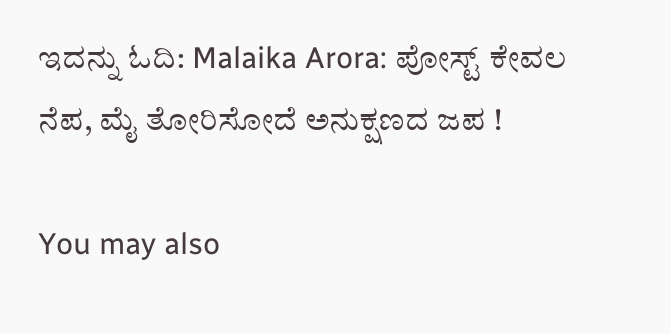ಇದನ್ನು ಓದಿ: Malaika Arora: ಪೋಸ್ಟ್ ಕೇವಲ ನೆಪ, ಮೈ ತೋರಿಸೋದೆ ಅನುಕ್ಷಣದ ಜಪ !

You may also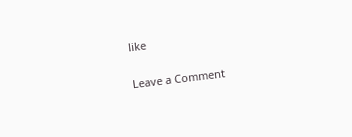like

Leave a Comment